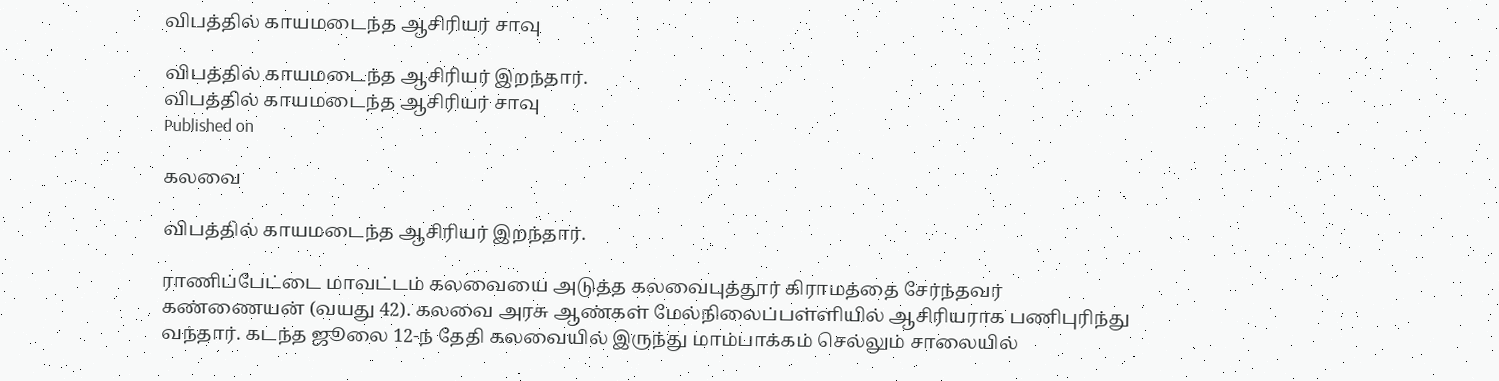விபத்தில் காயமடைந்த ஆசிரியர் சாவு

விபத்தில் காயமடைந்த ஆசிரியர் இறந்தார்.
விபத்தில் காயமடைந்த ஆசிரியர் சாவு
Published on

கலவை

விபத்தில் காயமடைந்த ஆசிரியர் இறந்தார்.

ராணிப்பேட்டை மாவட்டம் கலவையை அடுத்த கலவைபுத்தூர் கிராமத்தை சேர்ந்தவர் கண்ணையன் (வயது 42). கலவை அரசு ஆண்கள் மேல்நிலைப்பள்ளியில் ஆசிரியராக பணிபுரிந்து வந்தார். கடந்த ஜூலை 12-ந் தேதி கலவையில் இருந்து மாம்பாக்கம் செல்லும் சாலையில்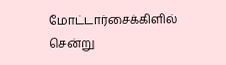மோட்டார்சைக்கிளில் சென்று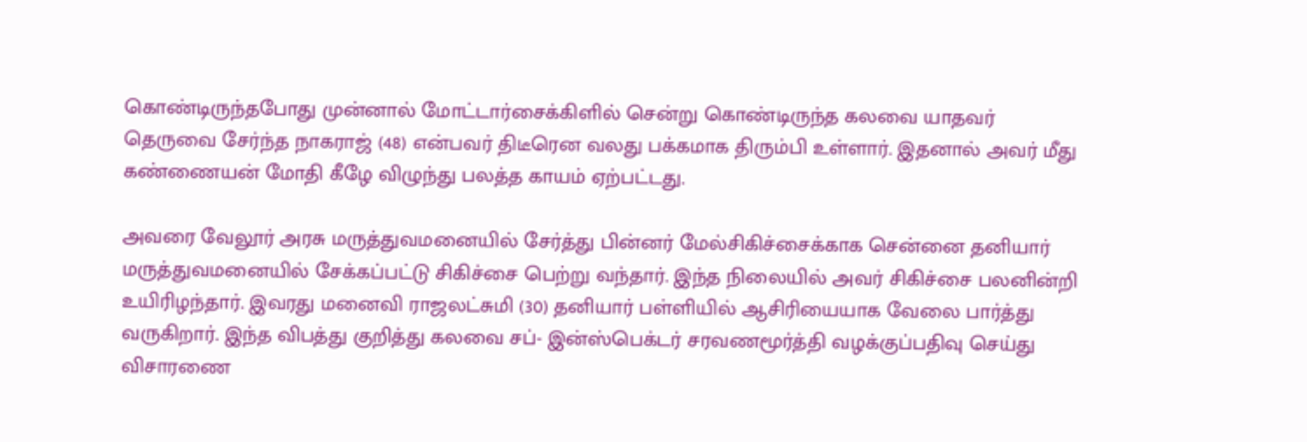கொண்டிருந்தபோது முன்னால் மோட்டார்சைக்கிளில் சென்று கொண்டிருந்த கலவை யாதவர் தெருவை சேர்ந்த நாகராஜ் (48) என்பவர் திடீரென வலது பக்கமாக திரும்பி உள்ளார். இதனால் அவர் மீது கண்ணையன் மோதி கீழே விழுந்து பலத்த காயம் ஏற்பட்டது.

அவரை வேலூர் அரசு மருத்துவமனையில் சேர்த்து பின்னர் மேல்சிகிச்சைக்காக சென்னை தனியார் மருத்துவமனையில் சேக்கப்பட்டு சிகிச்சை பெற்று வந்தார். இந்த நிலையில் அவர் சிகிச்சை பலனின்றி உயிரிழந்தார். இவரது மனைவி ராஜலட்சுமி (30) தனியார் பள்ளியில் ஆசிரியையாக வேலை பார்த்து வருகிறார். இந்த விபத்து குறித்து கலவை சப்- இன்ஸ்பெக்டர் சரவணமூர்த்தி வழக்குப்பதிவு செய்து விசாரணை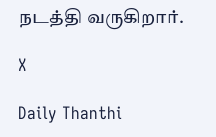நடத்தி வருகிறார்.

X

Daily Thanthi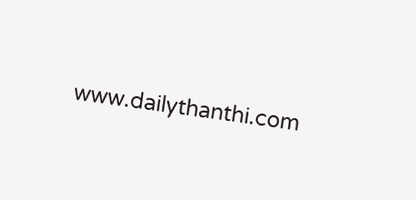www.dailythanthi.com